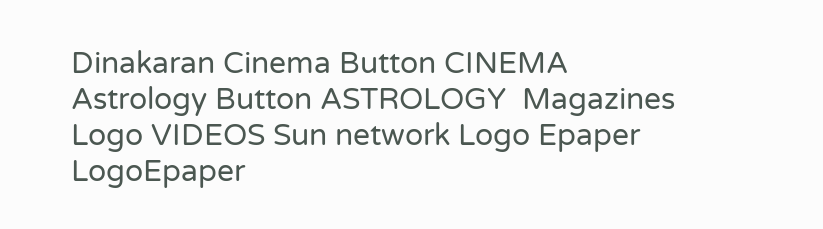Dinakaran Cinema Button CINEMA Astrology Button ASTROLOGY  Magazines Logo VIDEOS Sun network Logo Epaper LogoEpaper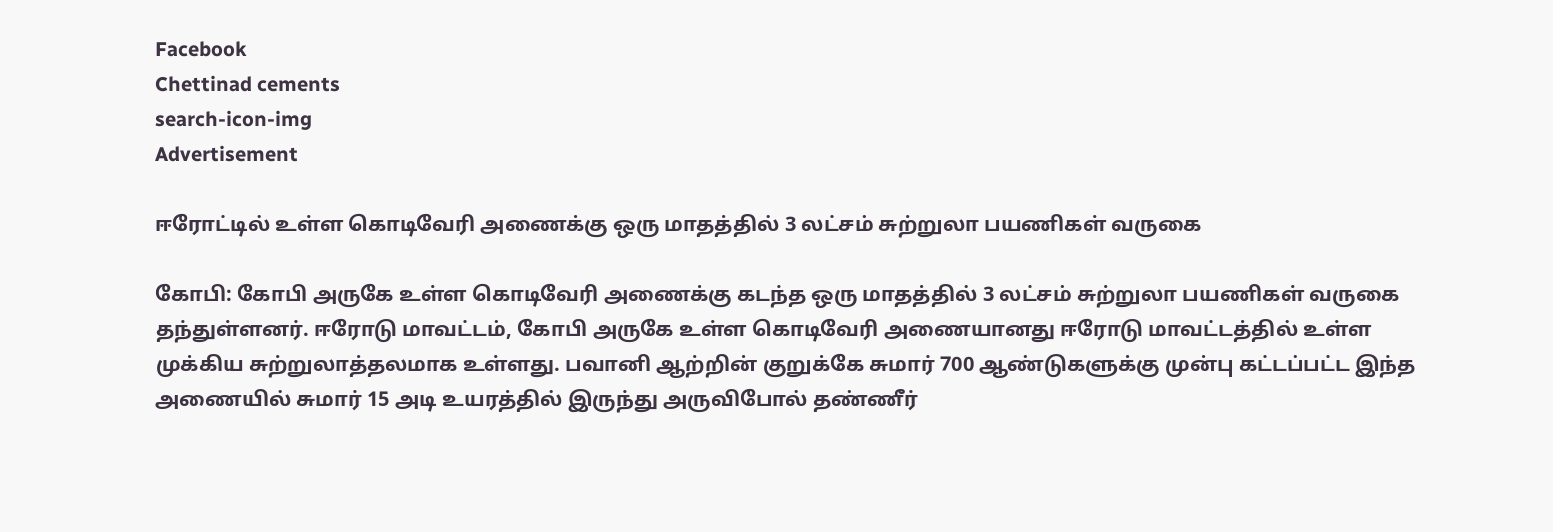Facebook
Chettinad cements
search-icon-img
Advertisement

ஈரோட்டில் உள்ள கொடிவேரி அணைக்கு ஒரு மாதத்தில் 3 லட்சம் சுற்றுலா பயணிகள் வருகை

கோபி: கோபி அருகே உள்ள கொடிவேரி அணைக்கு கடந்த ஒரு மாதத்தில் 3 லட்சம் சுற்றுலா பயணிகள் வருகை தந்துள்ளனர். ஈரோடு மாவட்டம், கோபி அருகே உள்ள கொடிவேரி அணையானது ஈரோடு மாவட்டத்தில் உள்ள முக்கிய சுற்றுலாத்தலமாக உள்ளது. பவானி ஆற்றின் குறுக்கே சுமார் 700 ஆண்டுகளுக்கு முன்பு கட்டப்பட்ட இந்த அணையில் சுமார் 15 அடி உயரத்தில் இருந்து அருவிபோல் தண்ணீர்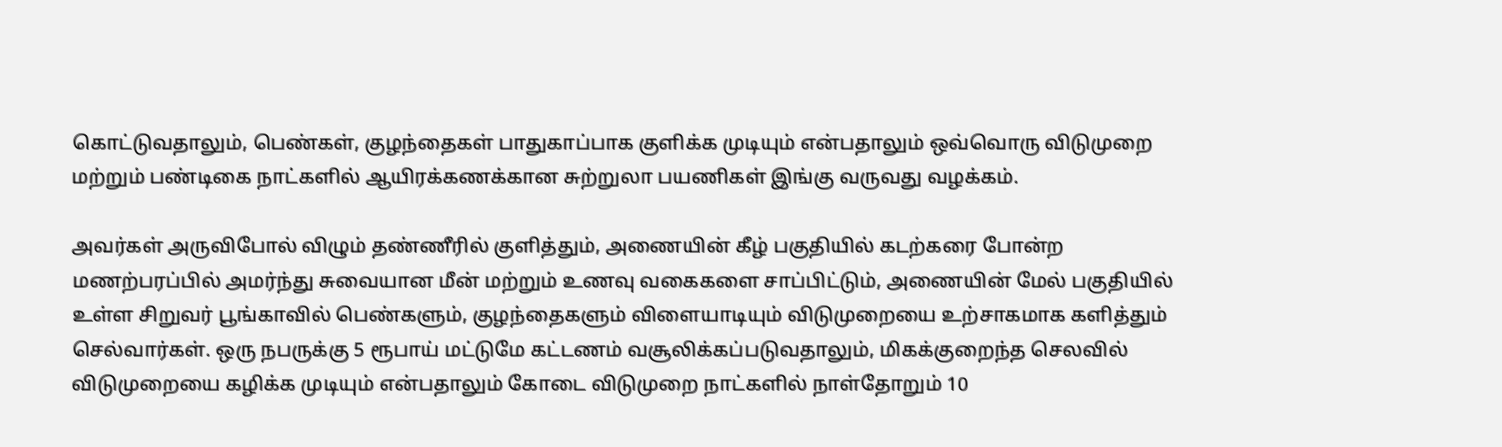கொட்டுவதாலும், பெண்கள், குழந்தைகள் பாதுகாப்பாக குளிக்க முடியும் என்பதாலும் ஒவ்வொரு விடுமுறை மற்றும் பண்டிகை நாட்களில் ஆயிரக்கணக்கான சுற்றுலா பயணிகள் இங்கு வருவது வழக்கம்.

அவர்கள் அருவிபோல் விழும் தண்ணீரில் குளித்தும், அணையின் கீழ் பகுதியில் கடற்கரை போன்ற மணற்பரப்பில் அமர்ந்து சுவையான மீன் மற்றும் உணவு வகைகளை சாப்பிட்டும், அணையின் மேல் பகுதியில் உள்ள சிறுவர் பூங்காவில் பெண்களும், குழந்தைகளும் விளையாடியும் விடுமுறையை உற்சாகமாக களித்தும் செல்வார்கள். ஒரு நபருக்கு 5 ரூபாய் மட்டுமே கட்டணம் வசூலிக்கப்படுவதாலும், மிகக்குறைந்த செலவில் விடுமுறையை கழிக்க முடியும் என்பதாலும் கோடை விடுமுறை நாட்களில் நாள்தோறும் 10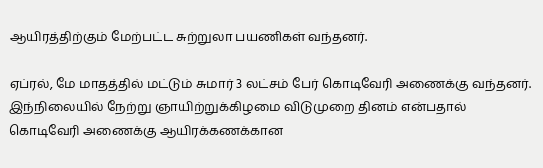ஆயிரத்திற்கும் மேற்பட்ட சுற்றுலா பயணிகள் வந்தனர்.

ஏப்ரல், மே மாதத்தில் மட்டும் சுமார் 3 லட்சம் பேர் கொடிவேரி அணைக்கு வந்தனர். இந்நிலையில் நேற்று ஞாயிற்றுக்கிழமை விடுமுறை தினம் என்பதால் கொடிவேரி அணைக்கு ஆயிரக்கணக்கான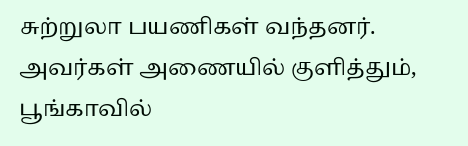சுற்றுலா பயணிகள் வந்தனர். அவர்கள் அணையில் குளித்தும், பூங்காவில்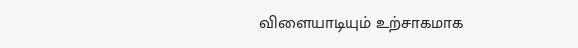விளையாடியும் உற்சாகமாக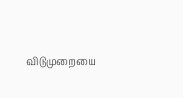விடுமுறையை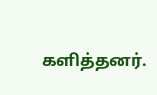களித்தனர்.